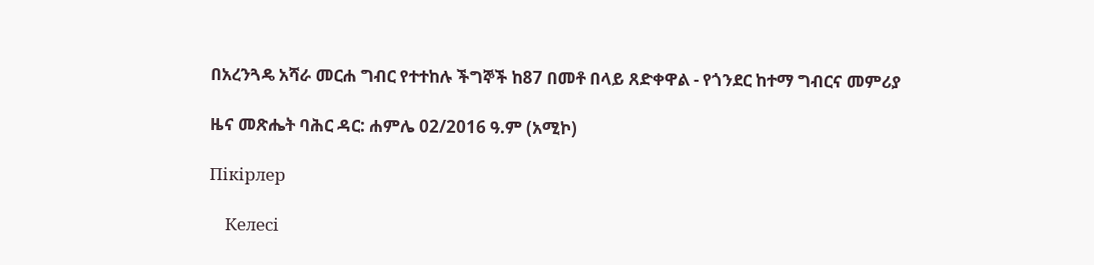በአረንጓዴ አሻራ መርሐ ግብር የተተከሉ ችግኞች ከ87 በመቶ በላይ ጸድቀዋል - የጎንደር ከተማ ግብርና መምሪያ

ዜና መጽሔት ባሕር ዳር: ሐምሌ 02/2016 ዓ.ም (አሚኮ)

Пікірлер

    Келесі